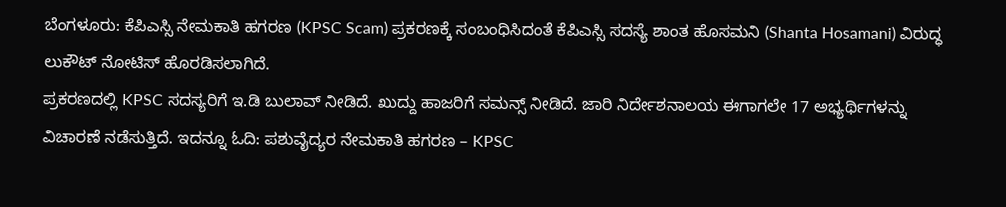ಬೆಂಗಳೂರು: ಕೆಪಿಎಸ್ಸಿ ನೇಮಕಾತಿ ಹಗರಣ (KPSC Scam) ಪ್ರಕರಣಕ್ಕೆ ಸಂಬಂಧಿಸಿದಂತೆ ಕೆಪಿಎಸ್ಸಿ ಸದಸ್ಯೆ ಶಾಂತ ಹೊಸಮನಿ (Shanta Hosamani) ವಿರುದ್ಧ ಲುಕೌಟ್ ನೋಟಿಸ್ ಹೊರಡಿಸಲಾಗಿದೆ.
ಪ್ರಕರಣದಲ್ಲಿ KPSC ಸದಸ್ಯರಿಗೆ ಇ.ಡಿ ಬುಲಾವ್ ನೀಡಿದೆ. ಖುದ್ದು ಹಾಜರಿಗೆ ಸಮನ್ಸ್ ನೀಡಿದೆ. ಜಾರಿ ನಿರ್ದೇಶನಾಲಯ ಈಗಾಗಲೇ 17 ಅಭ್ಯರ್ಥಿಗಳನ್ನು ವಿಚಾರಣೆ ನಡೆಸುತ್ತಿದೆ. ಇದನ್ನೂ ಓದಿ: ಪಶುವೈದ್ಯರ ನೇಮಕಾತಿ ಹಗರಣ – KPSC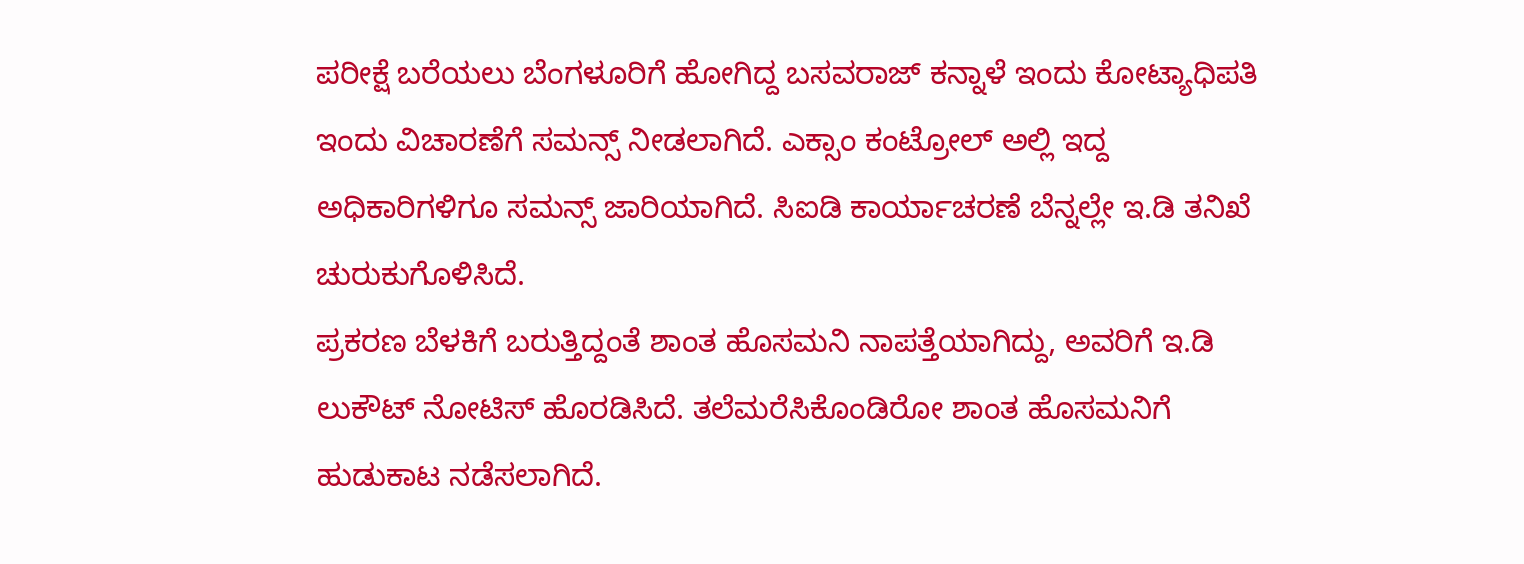ಪರೀಕ್ಷೆ ಬರೆಯಲು ಬೆಂಗಳೂರಿಗೆ ಹೋಗಿದ್ದ ಬಸವರಾಜ್ ಕನ್ನಾಳೆ ಇಂದು ಕೋಟ್ಯಾಧಿಪತಿ
ಇಂದು ವಿಚಾರಣೆಗೆ ಸಮನ್ಸ್ ನೀಡಲಾಗಿದೆ. ಎಕ್ಸಾಂ ಕಂಟ್ರೋಲ್ ಅಲ್ಲಿ ಇದ್ದ ಅಧಿಕಾರಿಗಳಿಗೂ ಸಮನ್ಸ್ ಜಾರಿಯಾಗಿದೆ. ಸಿಐಡಿ ಕಾರ್ಯಾಚರಣೆ ಬೆನ್ನಲ್ಲೇ ಇ.ಡಿ ತನಿಖೆ ಚುರುಕುಗೊಳಿಸಿದೆ.
ಪ್ರಕರಣ ಬೆಳಕಿಗೆ ಬರುತ್ತಿದ್ದಂತೆ ಶಾಂತ ಹೊಸಮನಿ ನಾಪತ್ತೆಯಾಗಿದ್ದು, ಅವರಿಗೆ ಇ.ಡಿ ಲುಕೌಟ್ ನೋಟಿಸ್ ಹೊರಡಿಸಿದೆ. ತಲೆಮರೆಸಿಕೊಂಡಿರೋ ಶಾಂತ ಹೊಸಮನಿಗೆ ಹುಡುಕಾಟ ನಡೆಸಲಾಗಿದೆ.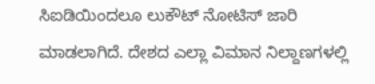ಸಿಐಡಿಯಿಂದಲೂ ಲುಕೌಟ್ ನೋಟಿಸ್ ಜಾರಿ ಮಾಡಲಾಗಿದೆ. ದೇಶದ ಎಲ್ಲಾ ವಿಮಾನ ನಿಲ್ದಾಣಗಳಲ್ಲಿ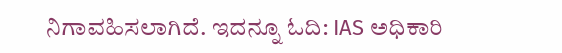ನಿಗಾವಹಿಸಲಾಗಿದೆ. ಇದನ್ನೂ ಓದಿ: IAS ಅಧಿಕಾರಿ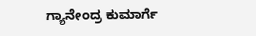ಗ್ಯಾನೇಂದ್ರ ಕುಮಾರ್ಗೆ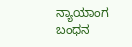ನ್ಯಾಯಾಂಗ ಬಂಧನ